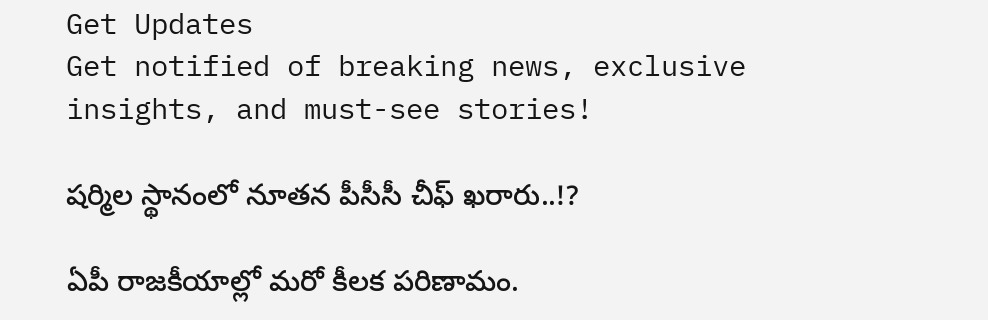Get Updates
Get notified of breaking news, exclusive insights, and must-see stories!

షర్మిల స్థానంలో నూతన పీసీసీ చీఫ్ ఖరారు..!?

ఏపీ రాజకీయాల్లో మరో కీలక పరిణామం.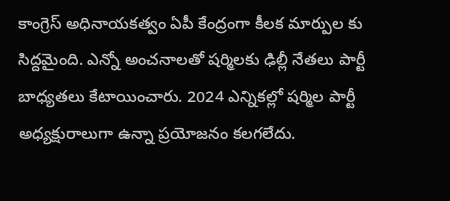కాంగ్రెస్ అధినాయకత్వం ఏపీ కేంద్రంగా కీలక మార్పుల కు సిద్దమైంది. ఎన్నో అంచనాలతో షర్మిలకు ఢిల్లీ నేతలు పార్టీ బాధ్యతలు కేటాయించారు. 2024 ఎన్నికల్లో షర్మిల పార్టీ అధ్యక్షురాలుగా ఉన్నా ప్రయోజనం కలగలేదు.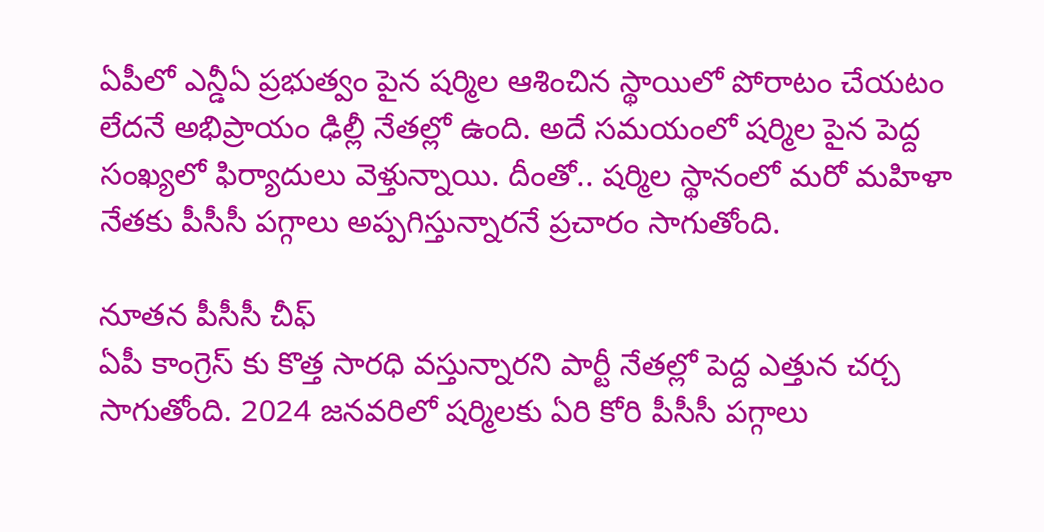ఏపీలో ఎన్డీఏ ప్రభుత్వం పైన షర్మిల ఆశించిన స్థాయిలో పోరాటం చేయటం లేదనే అభిప్రాయం ఢిల్లీ నేతల్లో ఉంది. అదే సమయంలో షర్మిల పైన పెద్ద సంఖ్యలో ఫిర్యాదులు వెళ్తున్నాయి. దీంతో.. షర్మిల స్థానంలో మరో మహిళా నేతకు పీసీసీ పగ్గాలు అప్పగిస్తున్నారనే ప్రచారం సాగుతోంది.

నూతన పీసీసీ చీఫ్
ఏపీ కాంగ్రెస్ కు కొత్త సారధి వస్తున్నారని పార్టీ నేతల్లో పెద్ద ఎత్తున చర్చ సాగుతోంది. 2024 జనవరిలో షర్మిలకు ఏరి కోరి పీసీసీ పగ్గాలు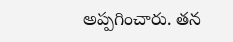అప్పగించారు. తన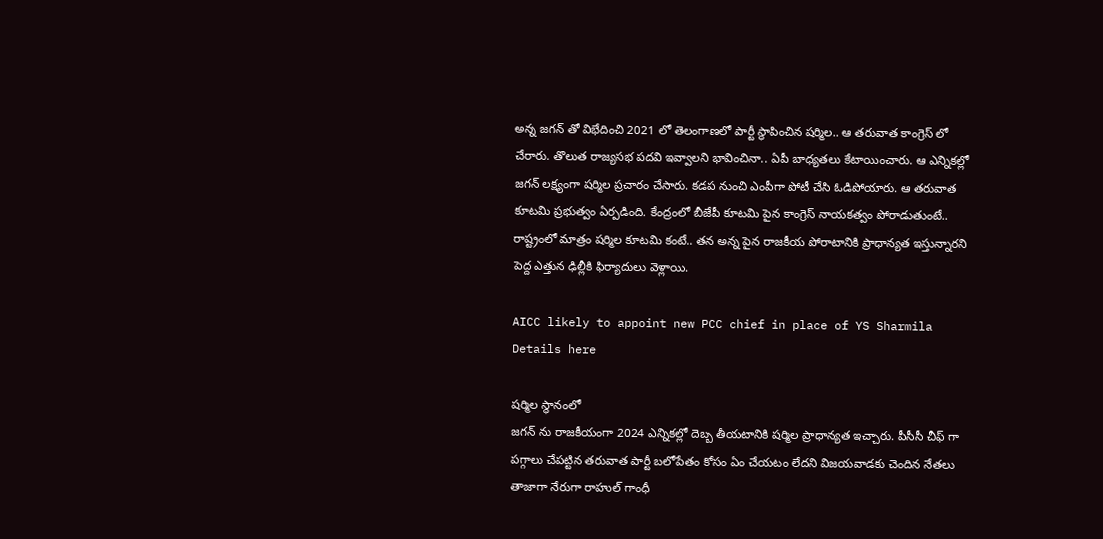అన్న జగన్ తో విభేదించి 2021 లో తెలంగాణలో పార్టీ స్థాపించిన షర్మిల.. ఆ తరువాత కాంగ్రెస్ లో చేరారు. తొలుత రాజ్యసభ పదవి ఇవ్వాలని భావించినా.. ఏపీ బాధ్యతలు కేటాయించారు. ఆ ఎన్నికల్లో జగన్ లక్ష్యంగా షర్మిల ప్రచారం చేసారు. కడప నుంచి ఎంపీగా పోటీ చేసి ఓడిపోయారు. ఆ తరువాత కూటమి ప్రభుత్వం ఏర్పడింది. కేంద్రంలో బీజేపీ కూటమి పైన కాంగ్రెస్ నాయకత్వం పోరాడుతుంటే.. రాష్ట్రంలో మాత్రం షర్మిల కూటమి కంటే.. తన అన్న పైన రాజకీయ పోరాటానికి ప్రాధాన్యత ఇస్తున్నారని పెద్ద ఎత్తున ఢిల్లీకి ఫిర్యాదులు వెళ్లాయి.

AICC likely to appoint new PCC chief in place of YS Sharmila Details here

షర్మిల స్థానంలో
జగన్ ను రాజకీయంగా 2024 ఎన్నికల్లో దెబ్బ తీయటానికి షర్మిల ప్రాధాన్యత ఇచ్చారు. పీసీసీ చీఫ్ గా పగ్గాలు చేపట్టిన తరువాత పార్టీ బలోపేతం కోసం ఏం చేయటం లేదని విజయవాడకు చెందిన నేతలు తాజాగా నేరుగా రాహుల్ గాంధీ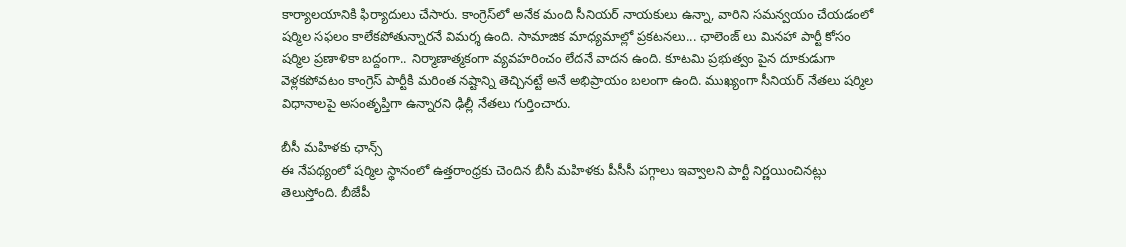కార్యాలయానికి ఫిర్యాదులు చేసారు. కాంగ్రెస్‌లో అనేక మంది సీనియర్ నాయకులు ఉన్నా, వారిని సమన్వయం చేయడంలో షర్మిల సఫలం కాలేకపోతున్నారనే విమర్శ ఉంది. సామాజిక మాధ్యమాల్లో ప్రకటనలు... ఛాలెంజ్ లు మినహా పార్టీ కోసం షర్మిల ప్రణాళికా బద్దంగా.. నిర్మాణాత్మకంగా వ్యవహరించం లేదనే వాదన ఉంది. కూటమి ప్రభుత్వం పైన దూకుడుగా వెళ్లకపోవటం కాంగ్రెస్ పార్టీకి మరింత నష్టాన్ని తెచ్చినట్టే అనే అభిప్రాయం బలంగా ఉంది. ముఖ్యంగా సీనియర్ నేతలు షర్మిల విధానాలపై అసంతృప్తిగా ఉన్నారని ఢిల్లీ నేతలు గుర్తించారు.

బీసీ మహిళకు ఛాన్స్
ఈ నేపథ్యంలో షర్మిల స్థానంలో ఉత్తరాంధ్రకు చెందిన బీసీ మహిళకు పీసీసీ పగ్గాలు ఇవ్వాలని పార్టీ నిర్ణయించినట్లు తెలుస్తోంది. బీజేపీ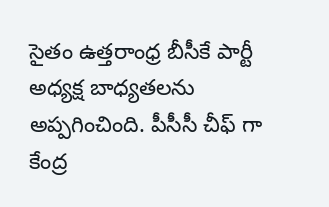సైతం ఉత్తరాంధ్ర బీసీకే పార్టీ అధ్యక్ష బాధ్యతలను అప్పగించింది. పీసీసీ చీఫ్ గా కేంద్ర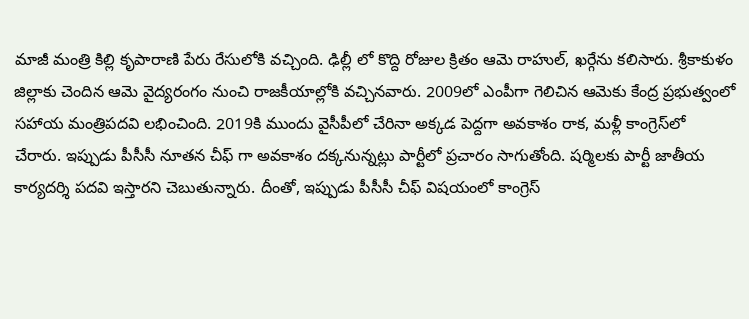మాజీ మంత్రి కిల్లి కృపారాణి పేరు రేసులోకి వచ్చింది. ఢిల్లీ లో కొద్ది రోజుల క్రితం ఆమె రాహుల్, ఖర్గేను కలిసారు. శ్రీకాకుళం జిల్లాకు చెందిన ఆమె వైద్యరంగం నుంచి రాజకీయాల్లోకి వచ్చినవారు. 2009లో ఎంపీగా గెలిచిన ఆమెకు కేంద్ర ప్రభుత్వంలో సహాయ మంత్రిపదవి లభించింది. 2019కి ముందు వైసీపీలో చేరినా అక్కడ పెద్దగా అవకాశం రాక, మళ్లీ కాంగ్రెస్‌లో చేరారు. ఇప్పుడు పీసీసీ నూతన చీఫ్ గా అవకాశం దక్కనున్నట్లు పార్టీలో ప్రచారం సాగుతోంది. షర్మిలకు పార్టీ జాతీయ కార్యదర్శి పదవి ఇస్తారని చెబుతున్నారు. దీంతో, ఇప్పుడు పీసీసీ చీఫ్ విషయంలో కాంగ్రెస్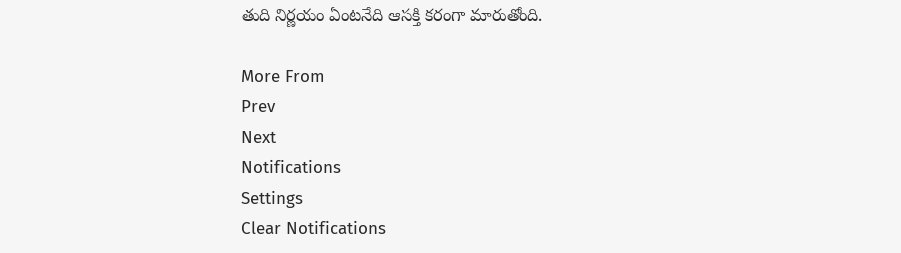తుది నిర్ణయం ఏంటనేది ఆసక్తి కరంగా మారుతోంది.

More From
Prev
Next
Notifications
Settings
Clear Notifications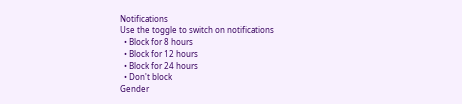Notifications
Use the toggle to switch on notifications
  • Block for 8 hours
  • Block for 12 hours
  • Block for 24 hours
  • Don't block
Gender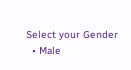Select your Gender
  • Male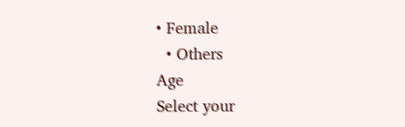• Female
  • Others
Age
Select your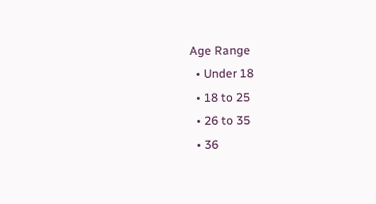Age Range
  • Under 18
  • 18 to 25
  • 26 to 35
  • 36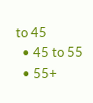to 45
  • 45 to 55
  • 55+